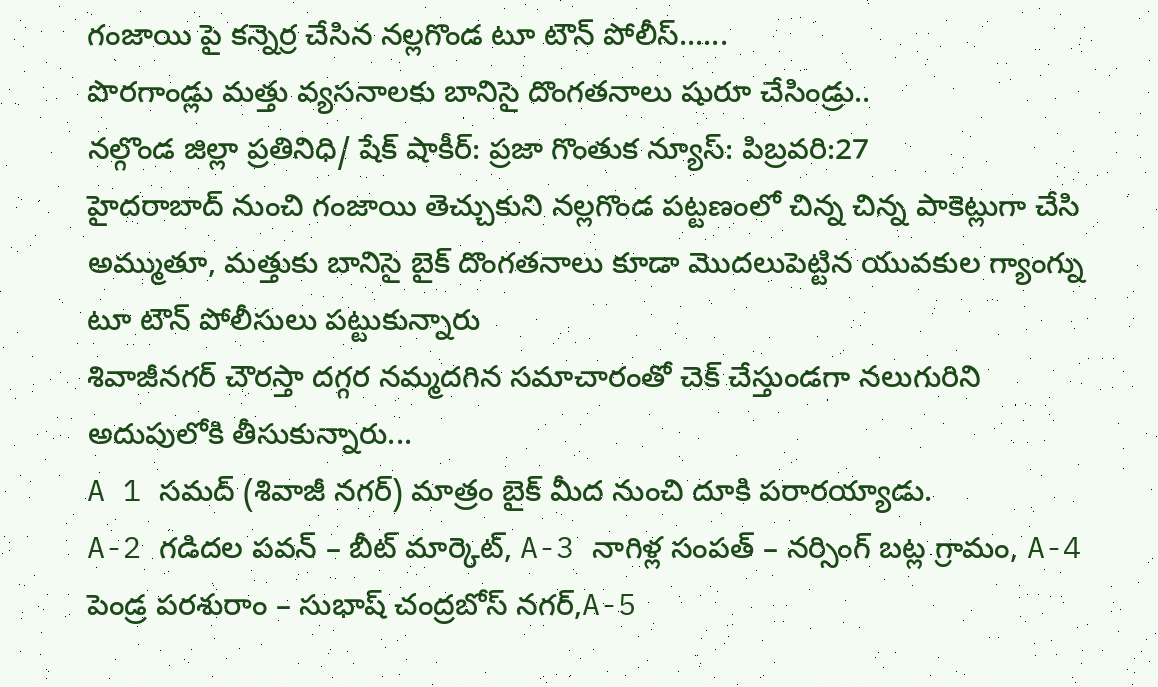గంజాయి పై కన్నెర్ర చేసిన నల్లగొండ టూ టౌన్ పోలీస్......
పొరగాండ్లు మత్తు వ్యసనాలకు బానిసై దొంగతనాలు షురూ చేసిండ్రు..
నల్గొండ జిల్లా ప్రతినిధి/ షేక్ షాకీర్: ప్రజా గొంతుక న్యూస్: పిబ్రవరి:27
హైదరాబాద్ నుంచి గంజాయి తెచ్చుకుని నల్లగొండ పట్టణంలో చిన్న చిన్న పాకెట్లుగా చేసి అమ్ముతూ, మత్తుకు బానిసై బైక్ దొంగతనాలు కూడా మొదలుపెట్టిన యువకుల గ్యాంగ్ను టూ టౌన్ పోలీసులు పట్టుకున్నారు
శివాజీనగర్ చౌరస్తా దగ్గర నమ్మదగిన సమాచారంతో చెక్ చేస్తుండగా నలుగురిని అదుపులోకి తీసుకున్నారు...
A 1 సమద్ (శివాజీ నగర్) మాత్రం బైక్ మీద నుంచి దూకి పరారయ్యాడు.
A-2 గడిదల పవన్ – బీట్ మార్కెట్, A-3 నాగిళ్ల సంపత్ – నర్సింగ్ బట్ల గ్రామం, A-4 పెండ్ర పరశురాం – సుభాష్ చంద్రబోస్ నగర్,A-5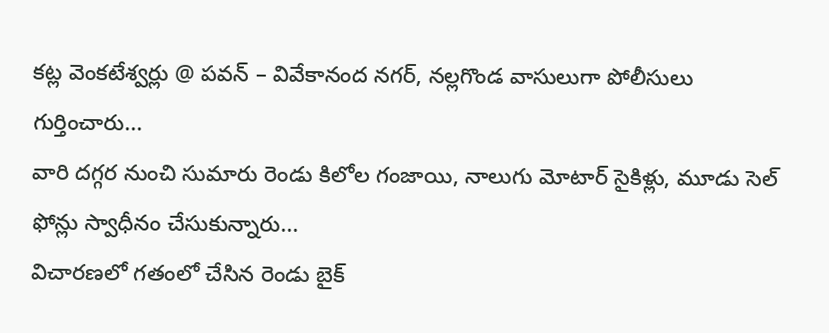కట్ల వెంకటేశ్వర్లు @ పవన్ – వివేకానంద నగర్, నల్లగొండ వాసులుగా పోలీసులు గుర్తించారు...
వారి దగ్గర నుంచి సుమారు రెండు కిలోల గంజాయి, నాలుగు మోటార్ సైకిళ్లు, మూడు సెల్ ఫోన్లు స్వాధీనం చేసుకున్నారు...
విచారణలో గతంలో చేసిన రెండు బైక్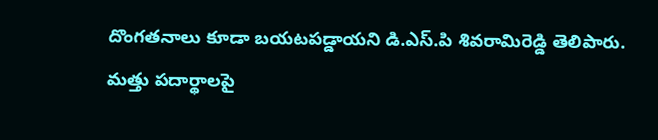దొంగతనాలు కూడా బయటపడ్డాయని డి.ఎస్.పి శివరామిరెడ్డి తెలిపారు.
మత్తు పదార్థాలపై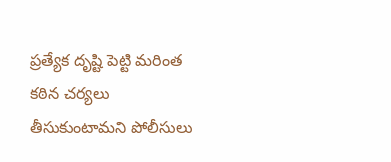ప్రత్యేక దృష్టి పెట్టి మరింత కఠిన చర్యలు తీసుకుంటామని పోలీసులు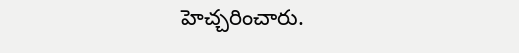హెచ్చరించారు.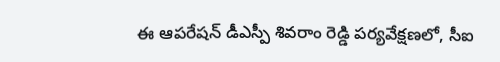ఈ ఆపరేషన్ డీఎస్పీ శివరాం రెడ్డి పర్యవేక్షణలో, సీఐ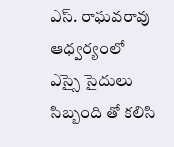ఎస్. రాఘవరావు ఆధ్వర్యంలో ఎస్సై సైదులు సిబ్బంది తో కలిసి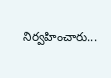నిర్వహించారు...